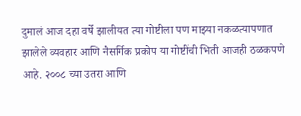दुमालं आज दहा वर्षे झालीयत त्या गोष्टीला पण माझ्या नकळत्यापणात झालेले व्यवहार आणि नैसर्गिक प्रकोप या गोष्टींची भिती आजही ठळकपणे आहे. २००८ च्या उतरा आणि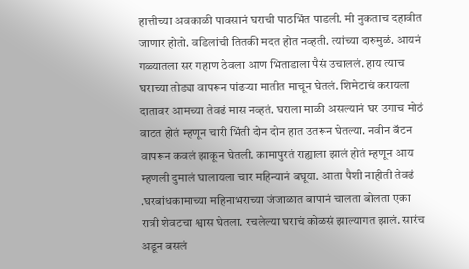हात्तीच्या अवकाळी पावसानं घराची पाठभिंत पाडली. मी नुकताच दहावीत जाणार होतो. वडिलांची तितकी मदत होत नव्हती. त्यांच्या दारुमुळं. आयनं गळ्यातला सर गहाण ठेवला आण भिताडाला पैसं उचाललं. हाय त्याच घराच्या तोड्या वापरून पांढऱ्या मातीत माचून घेतलं. शिमेटाचं करायला दातावर आमच्या तेवढं मास नव्हतं. घराला माळी असल्यानं घर उगाच मोठं वाटत होतं म्हणून चारी भिंती दोन दोन हात उतरून घेतल्या. नवीन बॅटन वापरून कवलं झाकून घेतली. कामापुरतं राह्याला झालं होतं म्हणून आय म्हणली दुमालं घालायला चार महिन्यानं बघूया. आता पैशी नाहीती तेवढं .घरबांधकामाच्या महिनाभराच्या जंजाळात बापानं चालता बोलता एका रात्री शेवटचा श्वास घेतला. रचलेल्या घराचं कोळसं झाल्यागत झालं. सारंच अडून बसलं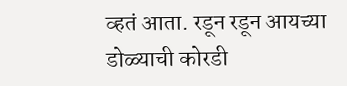व्हतं आता. रडून रडून आयच्या डोळ्याची कोरडी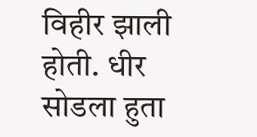विहीर झाली होती. धीर सोडला हुता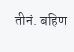तीनं. बहिण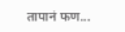तापानं फण...